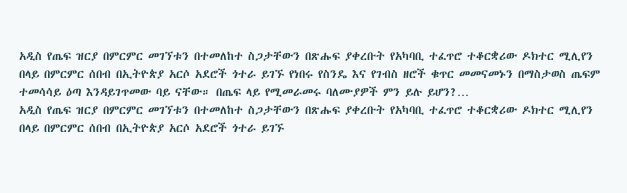አዲስ የጤፍ ዝርያ በምርምር መገኘቱን በተመለከተ ስጋታቸውን በጽሑፍ ያቀረቡት የአካባቢ ተፈጥሮ ተቆርቋሪው ዶክተር ሚሊየን በላይ በምርምር ሰበብ በኢትዮጵያ አርሶ አደሮች ጎተራ ይገኙ የነበሩ የስንዴ እና የገብስ ዘሮች ቁጥር መመናመኑን በማስታወስ ጤፍም ተመሳሳይ ዕጣ እንዳይገጥመው ባይ ናቸው። በጤፍ ላይ የሚመራመሩ ባለሙያዎች ምን ይሉ ይሆን?…
አዲስ የጤፍ ዝርያ በምርምር መገኘቱን በተመለከተ ስጋታቸውን በጽሑፍ ያቀረቡት የአካባቢ ተፈጥሮ ተቆርቋሪው ዶክተር ሚሊየን በላይ በምርምር ሰበብ በኢትዮጵያ አርሶ አደሮች ጎተራ ይገኙ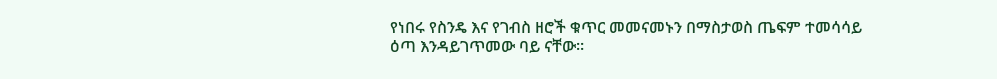የነበሩ የስንዴ እና የገብስ ዘሮች ቁጥር መመናመኑን በማስታወስ ጤፍም ተመሳሳይ ዕጣ እንዳይገጥመው ባይ ናቸው።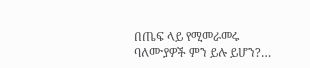በጤፍ ላይ የሚመራመሩ ባለሙያዎች ምን ይሉ ይሆን?…